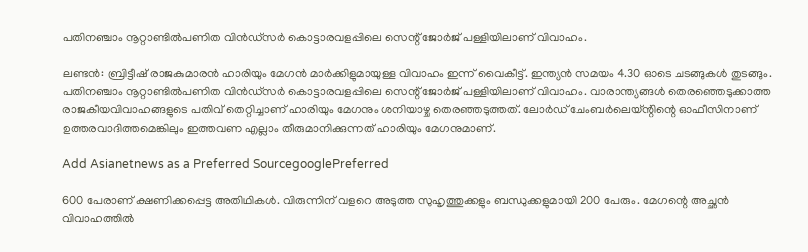പതിനഞ്ചാം നൂറ്റാണ്ടിൽപണിത വിൻഡ്സർ കൊട്ടാരവളപ്പിലെ സെന്റ് ജോർജ് പള്ളിയിലാണ് വിവാഹം.

ലണ്ടന്‍: ബ്രിട്ടീഷ് രാജകുമാരൻ ഹാരിയും മേഗൻ മാർക്കിളുമായുള്ള വിവാഹം ഇന്ന് വൈകീട്ട്. ഇന്ത്യൻ സമയം 4.30 ഓടെ ചടങ്ങുകൾ തുടങ്ങും. പതിനഞ്ചാം നൂറ്റാണ്ടിൽപണിത വിൻഡ്സർ കൊട്ടാരവളപ്പിലെ സെന്റ് ജോർജ് പള്ളിയിലാണ് വിവാഹം. വാരാന്ത്യങ്ങൾ തെരഞ്ഞെടുക്കാത്ത രാജകീയവിവാഹങ്ങളുടെ പതിവ് തെറ്റിച്ചാണ് ഹാരിയും മേഗനും ശനിയാഴ്ച തെരഞ്ഞടുത്തത്. ലോർഡ് ചേംബർലെയ്ന്റിന്റെ ഓഫീസിനാണ് ഉത്തരവാദിത്തമെങ്കിലും ഇത്തവണ എല്ലാം തീരുമാനിക്കുന്നത് ഹാരിയും മേഗനുമാണ്.

Add Asianetnews as a Preferred SourcegooglePreferred

600 പേരാണ് ക്ഷണിക്കപ്പെട്ട അതിഥികൾ. വിരുന്നിന് വളറെ അടുത്ത സുഹൃത്തുക്കളും ബന്ധുക്കളുമായി 200 പേരും. മേഗന്റെ അച്ഛൻ വിവാഹത്തിൽ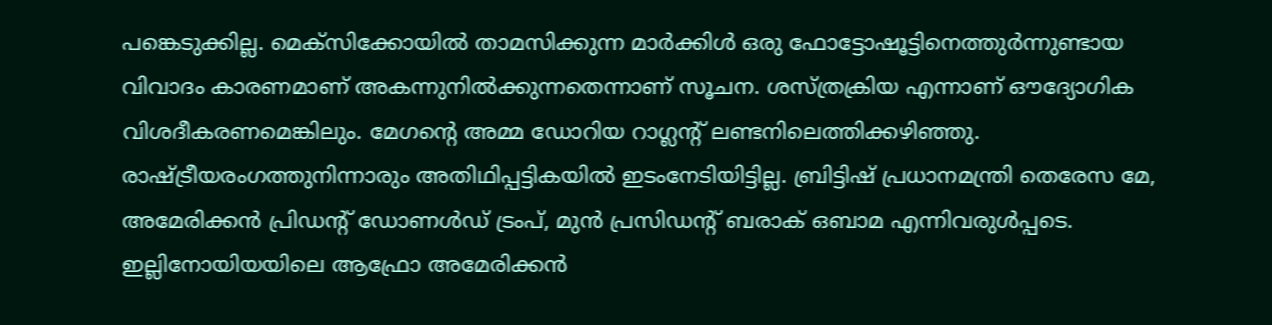പങ്കെടുക്കില്ല. മെക്സിക്കോയിൽ താമസിക്കുന്ന മാർക്കിൾ ഒരു ഫോട്ടോഷൂട്ടിനെത്തുർന്നുണ്ടായ വിവാദം കാരണമാണ് അകന്നുനിൽക്കുന്നതെന്നാണ് സൂചന. ശസ്ത്രക്രിയ എന്നാണ് ഔദ്യോഗിക വിശദീകരണമെങ്കിലും. മേഗന്റെ അമ്മ ഡോറിയ റാഗ്ലന്റ് ലണ്ടനിലെത്തിക്കഴിഞ്ഞു. രാഷ്ട്രീയരംഗത്തുനിന്നാരും അതിഥിപ്പട്ടികയിൽ ഇടംനേടിയിട്ടില്ല. ബ്രിട്ടിഷ് പ്രധാനമന്ത്രി തെരേസ മേ, അമേരിക്കൻ പ്രിഡന്റ് ഡോണൾഡ് ട്രംപ്, മുൻ പ്രസിഡന്റ് ബരാക് ഒബാമ എന്നിവരുൾപ്പടെ. ഇല്ലിനോയിയയിലെ ആഫ്രോ അമേരിക്കൻ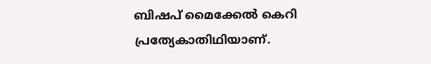ബിഷപ് മൈക്കേല്‍ കെറി പ്രത്യേകാതിഥിയാണ്.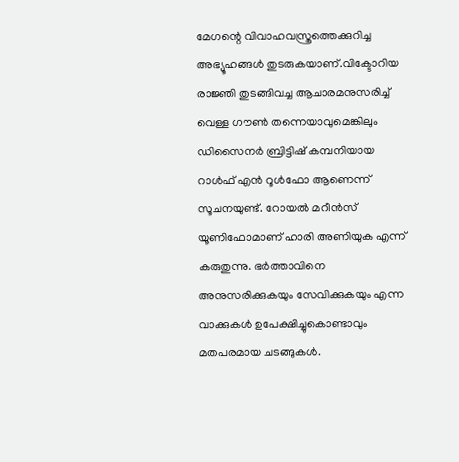മേഗന്റെ വിവാഹവസ്ത്രത്തെക്കുറിച്ച അഭ്യൂഹങ്ങൾ തുടരുകയാണ്.വിക്ടോറിയ രാജ്ഞി തുടങ്ങിവച്ച ആചാരമനുസരിച്ച് വെള്ള ഗൗൺ തന്നെയാവുമെങ്കിലും ഡിസൈന‌ർ ബ്രിട്ടിഷ് കമ്പനിയായ റാള്‍ഫ് എന്‍ റൂള്‍ഫോ ആണെന്ന് സൂചനയുണ്ട്. റോയൽ മറീൻസ് യൂണിഫോമാണ് ഹാരി അണിയുക എന്ന് കരുതുന്നു. ഭർത്താവിനെ അനുസരിക്കുകയും സേവിക്കുകയും എന്ന വാക്കുകൾ ഉപേക്ഷിച്ചുകൊണ്ടാവും മതപരമായ ചടങ്ങുകൾ.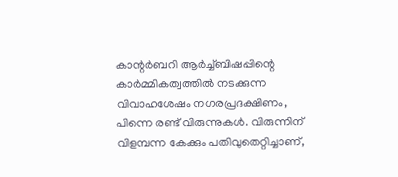കാന്റര്‍ബറി ആര്‍ച്ച്ബിഷപ്പിന്റെ കാർമ്മികത്വത്തിൽ നടക്കുന്ന വിവാഹശേഷം നഗരപ്രദക്ഷിണം, പിന്നെ രണ്ട് വിരുന്നുകൾ. വിരുന്നിന് വിളമ്പന്ന കേക്കും പതിവുതെറ്റിച്ചാണ്,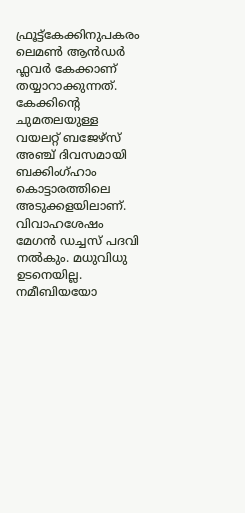ഫ്രൂട്ട്കേക്കിനുപകരം ലെമണ്‍ ആന്‍ഡര്‍ ഫ്ലവര്‍ കേക്കാണ് തയ്യാറാക്കുന്നത്. കേക്കിന്റെ ചുമതലയുള്ള വയലറ്റ് ബജേഴ്സ് അഞ്ച് ദിവസമായി ബക്കിംഗ്ഹാം കൊട്ടാരത്തിലെ അടുക്കളയിലാണ്. വിവാഹശേഷം മേഗൻ ഡച്ചസ് പദവി നൽകും. മധുവിധു ഉടനെയില്ല. നമീബിയയോ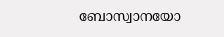ബോസ്വാനയോ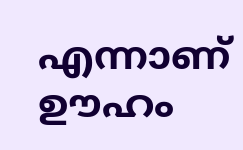എന്നാണ് ഊഹം